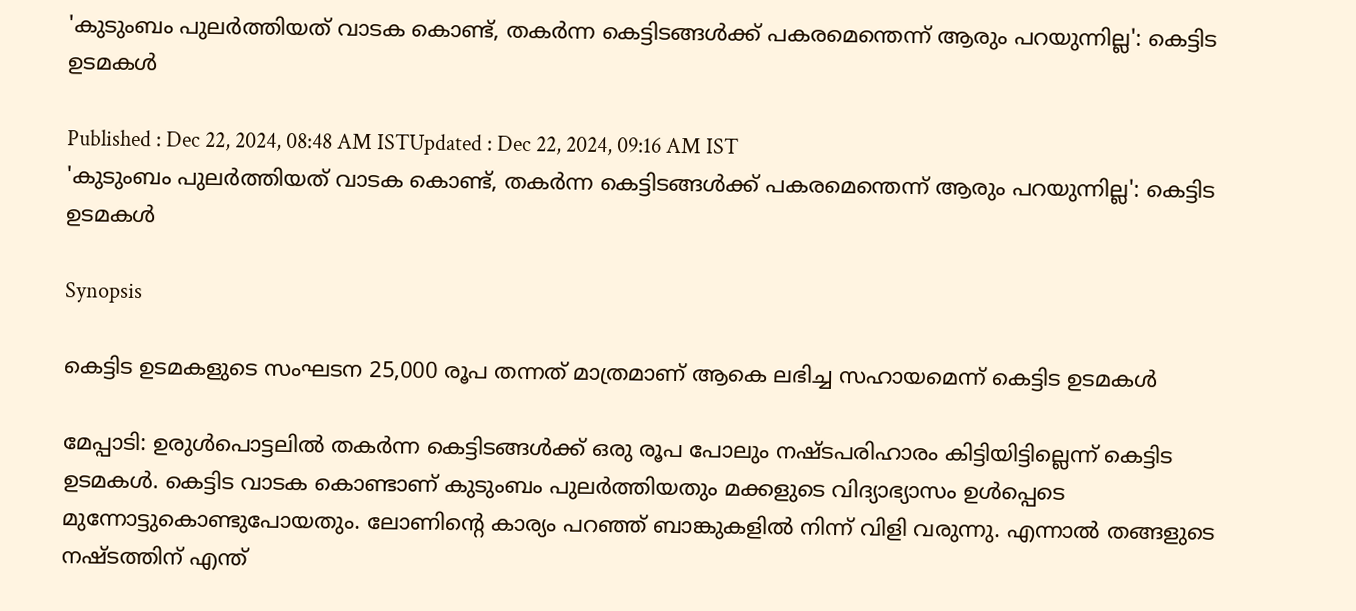'കുടുംബം പുലർത്തിയത് വാടക കൊണ്ട്, തകർന്ന കെട്ടിടങ്ങൾക്ക് പകരമെന്തെന്ന് ആരും പറയുന്നില്ല': കെട്ടിട ഉടമകൾ

Published : Dec 22, 2024, 08:48 AM ISTUpdated : Dec 22, 2024, 09:16 AM IST
'കുടുംബം പുലർത്തിയത് വാടക കൊണ്ട്, തകർന്ന കെട്ടിടങ്ങൾക്ക് പകരമെന്തെന്ന് ആരും പറയുന്നില്ല': കെട്ടിട ഉടമകൾ

Synopsis

കെട്ടിട ഉടമകളുടെ സംഘടന 25,000 രൂപ തന്നത് മാത്രമാണ് ആകെ ലഭിച്ച സഹായമെന്ന് കെട്ടിട ഉടമകൾ

മേപ്പാടി: ഉരുൾപൊട്ടലിൽ തകർന്ന കെട്ടിടങ്ങൾക്ക് ഒരു രൂപ പോലും നഷ്ടപരിഹാരം കിട്ടിയിട്ടില്ലെന്ന് കെട്ടിട ഉടമകൾ. കെട്ടിട വാടക കൊണ്ടാണ് കുടുംബം പുലർത്തിയതും മക്കളുടെ വിദ്യാഭ്യാസം ഉൾപ്പെടെ മുന്നോട്ടുകൊണ്ടുപോയതും. ലോണിന്‍റെ കാര്യം പറഞ്ഞ് ബാങ്കുകളിൽ നിന്ന് വിളി വരുന്നു. എന്നാൽ തങ്ങളുടെ നഷ്ടത്തിന് എന്ത്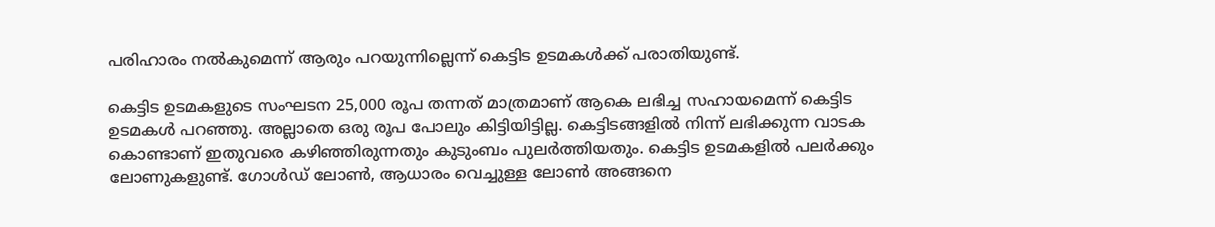പരിഹാരം നൽകുമെന്ന് ആരും പറയുന്നില്ലെന്ന് കെട്ടിട ഉടമകൾക്ക് പരാതിയുണ്ട്.

കെട്ടിട ഉടമകളുടെ സംഘടന 25,000 രൂപ തന്നത് മാത്രമാണ് ആകെ ലഭിച്ച സഹായമെന്ന് കെട്ടിട ഉടമകൾ പറഞ്ഞു. അല്ലാതെ ഒരു രൂപ പോലും കിട്ടിയിട്ടില്ല. കെട്ടിടങ്ങളിൽ നിന്ന് ലഭിക്കുന്ന വാടക കൊണ്ടാണ് ഇതുവരെ കഴിഞ്ഞിരുന്നതും കുടുംബം പുലർത്തിയതും. കെട്ടിട ഉടമകളിൽ പലർക്കും ലോണുകളുണ്ട്. ഗോൾഡ് ലോണ്‍, ആധാരം വെച്ചുള്ള ലോണ്‍ അങ്ങനെ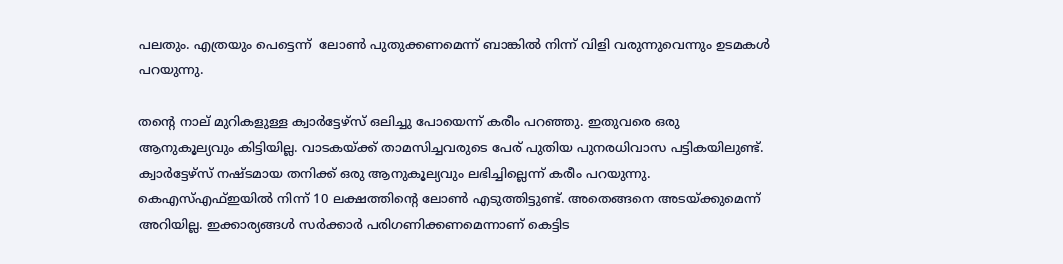പലതും. എത്രയും പെട്ടെന്ന്  ലോണ്‍ പുതുക്കണമെന്ന് ബാങ്കിൽ നിന്ന് വിളി വരുന്നുവെന്നും ഉടമകൾ പറയുന്നു.

തന്‍റെ നാല് മുറികളുള്ള ക്വാർട്ടേഴ്സ് ഒലിച്ചു പോയെന്ന് കരീം പറഞ്ഞു. ഇതുവരെ ഒരു ആനുകൂല്യവും കിട്ടിയില്ല. വാടകയ്ക്ക് താമസിച്ചവരുടെ പേര് പുതിയ പുനരധിവാസ പട്ടികയിലുണ്ട്. ക്വാർട്ടേഴ്സ് നഷ്ടമായ തനിക്ക് ഒരു ആനുകൂല്യവും ലഭിച്ചില്ലെന്ന് കരീം പറയുന്നു. കെഎസ്എഫ്ഇയിൽ നിന്ന് 10 ലക്ഷത്തിന്‍റെ ലോണ്‍ എടുത്തിട്ടുണ്ട്. അതെങ്ങനെ അടയ്ക്കുമെന്ന് അറിയില്ല. ഇക്കാര്യങ്ങൾ സർക്കാർ പരിഗണിക്കണമെന്നാണ് കെട്ടിട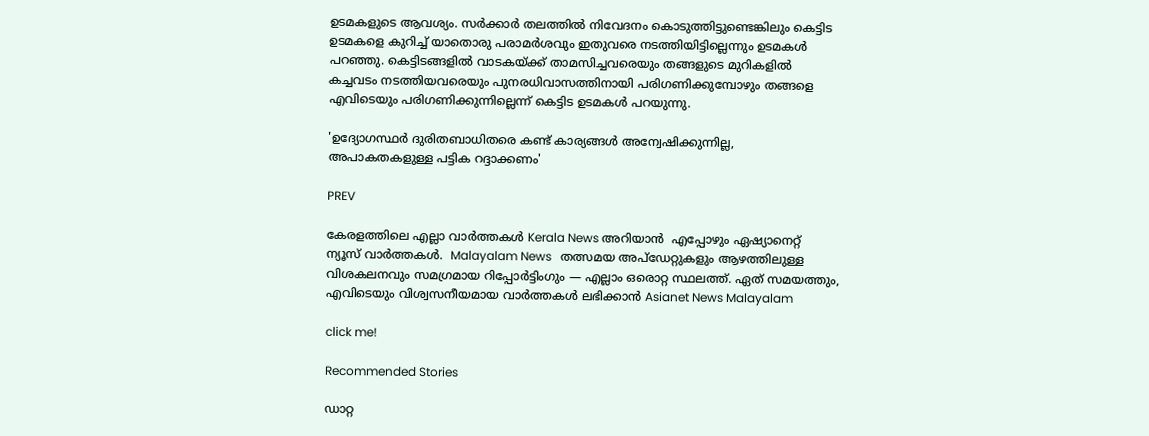ഉടമകളുടെ ആവശ്യം. സർക്കാർ തലത്തിൽ നിവേദനം കൊടുത്തിട്ടുണ്ടെങ്കിലും കെട്ടിട ഉടമകളെ കുറിച്ച് യാതൊരു പരാമർശവും ഇതുവരെ നടത്തിയിട്ടില്ലെന്നും ഉടമകൾ പറഞ്ഞു. കെട്ടിടങ്ങളിൽ വാടകയ്ക്ക് താമസിച്ചവരെയും തങ്ങളുടെ മുറികളിൽ കച്ചവടം നടത്തിയവരെയും പുനരധിവാസത്തിനായി പരിഗണിക്കുമ്പോഴും തങ്ങളെ എവിടെയും പരിഗണിക്കുന്നില്ലെന്ന് കെട്ടിട ഉടമകൾ പറയുന്നു.

'ഉദ്യോഗസ്ഥർ ദുരിതബാധിതരെ കണ്ട് കാര്യങ്ങൾ അന്വേഷിക്കുന്നില്ല, അപാകതകളുള്ള പട്ടിക റദ്ദാക്കണം'

PREV

കേരളത്തിലെ എല്ലാ വാർത്തകൾ Kerala News അറിയാൻ  എപ്പോഴും ഏഷ്യാനെറ്റ് ന്യൂസ് വാർത്തകൾ.  Malayalam News   തത്സമയ അപ്‌ഡേറ്റുകളും ആഴത്തിലുള്ള വിശകലനവും സമഗ്രമായ റിപ്പോർട്ടിംഗും — എല്ലാം ഒരൊറ്റ സ്ഥലത്ത്. ഏത് സമയത്തും, എവിടെയും വിശ്വസനീയമായ വാർത്തകൾ ലഭിക്കാൻ Asianet News Malayalam

click me!

Recommended Stories

ഡാറ്റ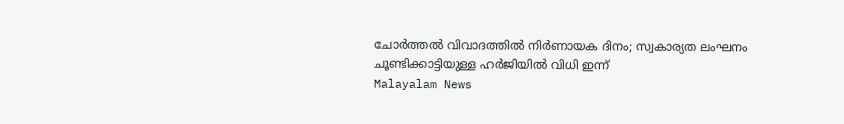ചോര്‍ത്തൽ വിവാദത്തിൽ നിർണായക ദിനം; സ്വകാര്യത ലംഘനം ചൂണ്ടിക്കാട്ടിയുള്ള ഹ‍ർജിയിൽ വിധി ഇന്ന്
Malayalam News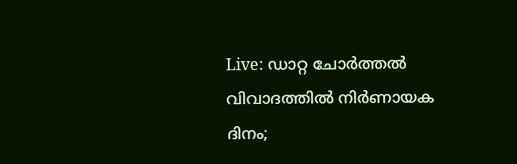Live: ഡാറ്റ ചോര്‍ത്തൽ വിവാദത്തിൽ നിർണായക ദിനം;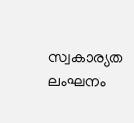സ്വകാര്യത ലംഘനം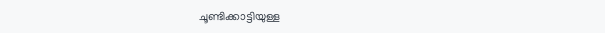ചൂണ്ടിക്കാട്ടിയുള്ള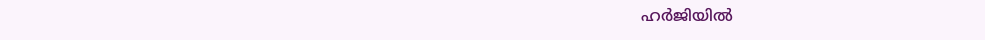ഹ‍ർജിയിൽ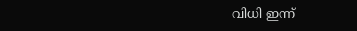വിധി ഇന്ന്